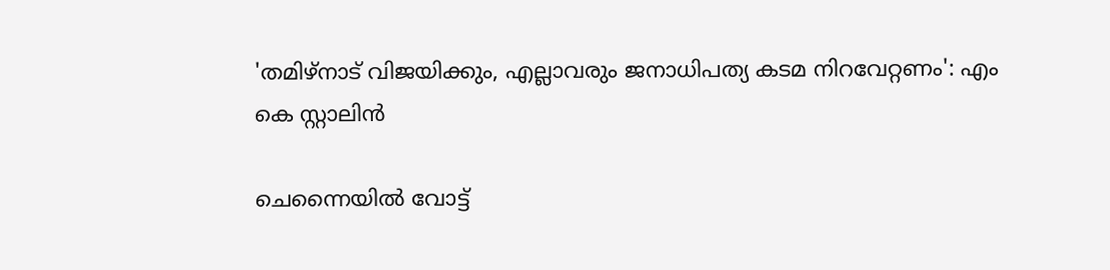'തമിഴ്നാട് വിജയിക്കും, എല്ലാവരും ജനാധിപത്യ കടമ നിറവേറ്റണം': എം കെ സ്റ്റാലിൻ

ചെന്നൈയിൽ വോട്ട്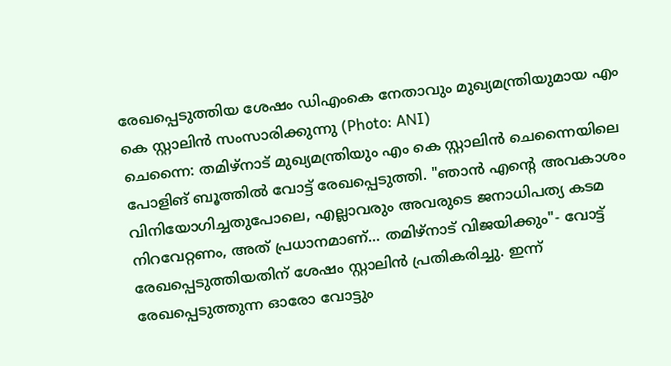രേഖപ്പെടുത്തിയ ശേഷം ഡിഎംകെ നേതാവും മുഖ്യമന്ത്രിയുമായ എം കെ സ്റ്റാലിൻ സംസാരിക്കുന്നു (Photo: ANI)
ചെന്നൈ: തമിഴ്നാട് മുഖ്യമന്ത്രിയും എം കെ സ്റ്റാലിൻ ചെന്നൈയിലെ പോളിങ് ബൂത്തിൽ വോട്ട് രേഖപ്പെടുത്തി. "ഞാൻ എന്റെ അവകാശം വിനിയോഗിച്ചതുപോലെ, എല്ലാവരും അവരുടെ ജനാധിപത്യ കടമ നിറവേറ്റണം, അത് പ്രധാനമാണ്... തമിഴ്നാട് വിജയിക്കും"- വോട്ട് രേഖപ്പെടുത്തിയതിന് ശേഷം സ്റ്റാലിൻ പ്രതികരിച്ചു. ഇന്ന് രേഖപ്പെടുത്തുന്ന ഓരോ വോട്ടും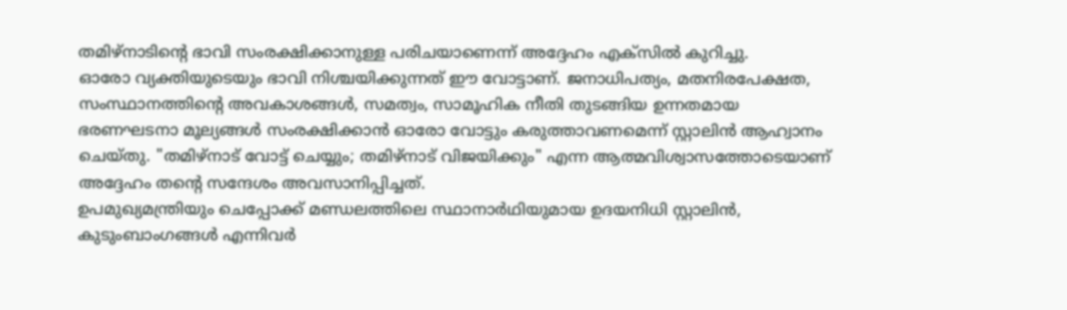തമിഴ്നാടിന്റെ ഭാവി സംരക്ഷിക്കാനുള്ള പരിചയാണെന്ന് അദ്ദേഹം എക്സിൽ കുറിച്ചു.
ഓരോ വ്യക്തിയുടെയും ഭാവി നിശ്ചയിക്കുന്നത് ഈ വോട്ടാണ്. ജനാധിപത്യം, മതനിരപേക്ഷത, സംസ്ഥാനത്തിന്റെ അവകാശങ്ങൾ, സമത്വം, സാമൂഹിക നീതി തുടങ്ങിയ ഉന്നതമായ ഭരണഘടനാ മൂല്യങ്ങൾ സംരക്ഷിക്കാൻ ഓരോ വോട്ടും കരുത്താവണമെന്ന് സ്റ്റാലിൻ ആഹ്വാനം ചെയ്തു. "തമിഴ്നാട് വോട്ട് ചെയ്യും; തമിഴ്നാട് വിജയിക്കും" എന്ന ആത്മവിശ്വാസത്തോടെയാണ് അദ്ദേഹം തന്റെ സന്ദേശം അവസാനിപ്പിച്ചത്.
ഉപമുഖ്യമന്ത്രിയും ചെപ്പോക്ക് മണ്ഡലത്തിലെ സ്ഥാനാർഥിയുമായ ഉദയനിധി സ്റ്റാലിൻ, കുടുംബാംഗങ്ങൾ എന്നിവർ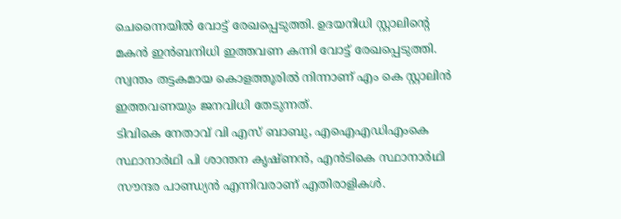ചെന്നൈയിൽ വോട്ട് രേഖപ്പെടുത്തി. ഉദയനിധി സ്റ്റാലിന്റെ മകൻ ഇൻബനിധി ഇത്തവണ കന്നി വോട്ട് രേഖപ്പെടുത്തി. സ്വന്തം തട്ടകമായ കൊളത്തൂരിൽ നിന്നാണ് എം കെ സ്റ്റാലിൻ ഇത്തവണയും ജനവിധി തേടുന്നത്.
ടിവികെ നേതാവ് വി എസ് ബാബു, എഐഎഡിഎംകെ സ്ഥാനാർഥി പി ശാന്തന കൃഷ്ണൻ, എൻടികെ സ്ഥാനാർഥി സൗന്ദര പാണ്ഡ്യൻ എന്നിവരാണ് എതിരാളികൾ.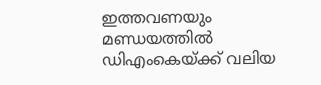ഇത്തവണയും മണ്ഡയത്തിൽ ഡിഎംകെയ്ക്ക് വലിയ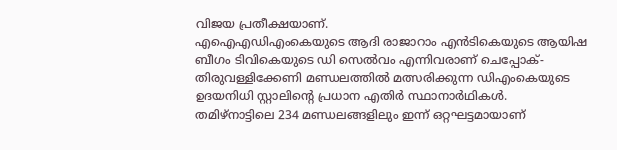വിജയ പ്രതീക്ഷയാണ്.
എഐഎഡിഎംകെയുടെ ആദി രാജാറാം എൻടികെയുടെ ആയിഷ ബീഗം ടിവികെയുടെ ഡി സെൽവം എന്നിവരാണ് ചെപ്പോക്-തിരുവള്ളിക്കേണി മണ്ഡലത്തിൽ മത്സരിക്കുന്ന ഡിഎംകെയുടെ ഉദയനിധി സ്റ്റാലിന്റെ പ്രധാന എതിർ സ്ഥാനാർഥികൾ.
തമിഴ്നാട്ടിലെ 234 മണ്ഡലങ്ങളിലും ഇന്ന് ഒറ്റഘട്ടമായാണ്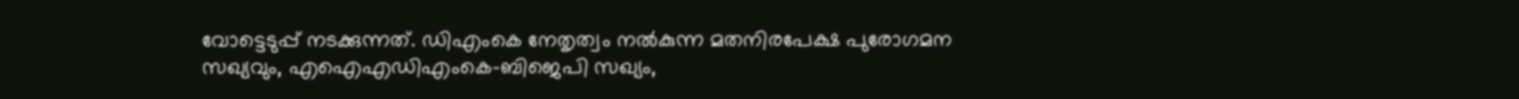വോട്ടെടുപ്പ് നടക്കുന്നത്. ഡിഎംകെ നേതൃത്വം നൽകുന്ന മതനിരപേക്ഷ പുരോഗമന സഖ്യവും, എഐഎഡിഎംകെ-ബിജെപി സഖ്യം,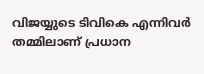വിജയ്യുടെ ടിവികെ എന്നിവർ തമ്മിലാണ് പ്രധാന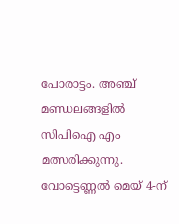പോരാട്ടം. അഞ്ച് മണ്ഡലങ്ങളിൽ സിപിഐ എം മത്സരിക്കുന്നു. വോട്ടെണ്ണൽ മെയ് 4-ന്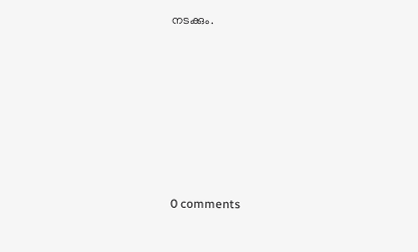നടക്കും.










0 comments